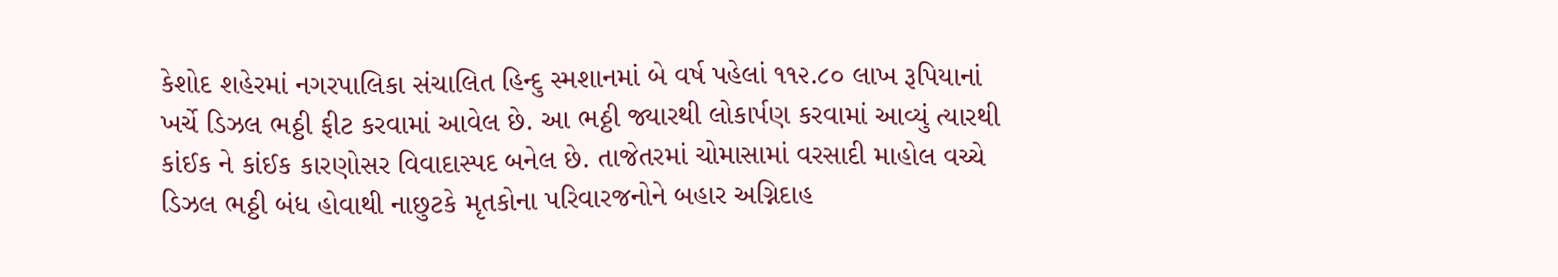કેશોદ શહેરમાં નગરપાલિકા સંચાલિત હિન્દુ સ્મશાનમાં બે વર્ષ પહેલાં ૧૧૨.૮૦ લાખ રૂપિયાનાં ખર્ચે ડિઝલ ભઠ્ઠી ફીટ કરવામાં આવેલ છે. આ ભઠ્ઠી જ્યારથી લોકાર્પણ કરવામાં આવ્યું ત્યારથી કાંઈક ને કાંઈક કારણોસર વિવાદાસ્પદ બનેલ છે. તાજેતરમાં ચોમાસામાં વરસાદી માહોલ વચ્ચે ડિઝલ ભઠ્ઠી બંધ હોવાથી નાછુટકે મૃતકોના પરિવારજનોને બહાર અગ્નિદાહ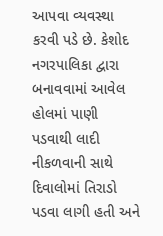આપવા વ્યવસ્થા કરવી પડે છે. કેશોદ નગરપાલિકા દ્વારા બનાવવામાં આવેલ હોલમાં પાણી પડવાથી લાદી નીકળવાની સાથે દિવાલોમાં તિરાડો પડવા લાગી હતી અને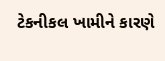ટેકનીકલ ખામીને કારણે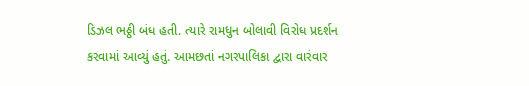ડિઝલ ભઠ્ઠી બંધ હતી. ત્યારે રામધુન બોલાવી વિરોધ પ્રદર્શન કરવામાં આવ્યું હતું. આમછતાં નગરપાલિકા દ્વારા વારંવાર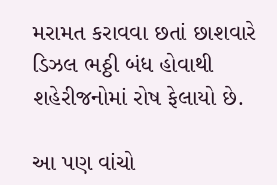મરામત કરાવવા છતાં છાશવારે ડિઝલ ભઠ્ઠી બંધ હોવાથી શહેરીજનોમાં રોષ ફેલાયો છે.

આ પણ વાંચો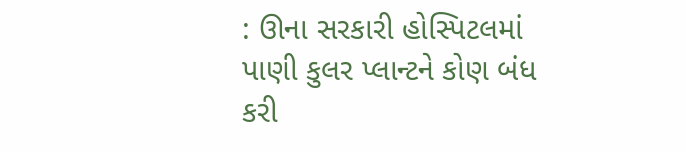: ઊના સરકારી હોસ્પિટલમાં પાણી કુલર પ્લાન્ટને કોણ બંધ કરી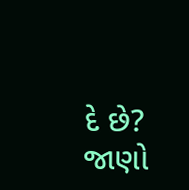દે છે? જાણો